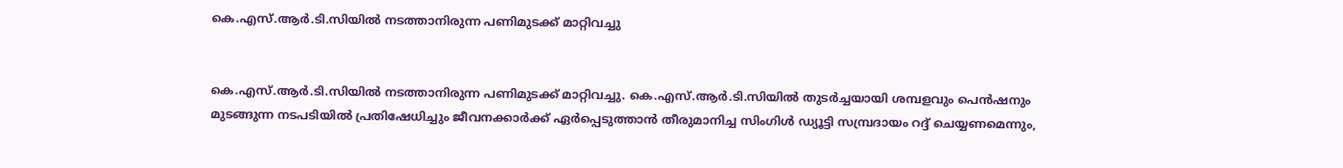കെ.എസ്.ആര്‍.ടി.സിയില്‍ നടത്താനിരുന്ന പണിമുടക്ക് മാറ്റിവച്ചു


കെ.എസ്.ആര്‍.ടി.സിയില്‍ നടത്താനിരുന്ന പണിമുടക്ക് മാറ്റിവച്ചു. കെ.എസ്.ആര്‍.ടി.സിയില്‍ തുടര്‍ച്ചയായി ശമ്പളവും പെന്‍ഷനും മുടങ്ങുന്ന നടപടിയില്‍ പ്രതിഷേധിച്ചും ജീവനക്കാര്‍ക്ക് ഏര്‍പ്പെടുത്താന്‍ തീരുമാനിച്ച സിംഗിള്‍ ഡ്യൂട്ടി സമ്പ്രദായം റദ്ദ് ചെയ്യണമെന്നും,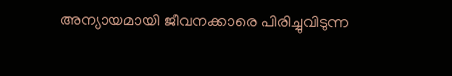അന്യായമായി ജീവനക്കാരെ പിരിച്ചുവിടുന്ന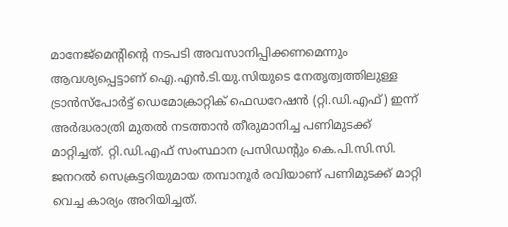മാനേജ്‌മെന്റിന്റെ നടപടി അവസാനിപ്പിക്കണമെന്നും ആവശ്യപ്പെട്ടാണ് ഐ.എന്‍.ടി.യു.സിയുടെ നേതൃത്വത്തിലുള്ള ട്രാന്‍സ്‌പോര്‍ട്ട് ഡെമോക്രാറ്റിക് ഫെഡറേഷന്‍ (റ്റി.ഡി.എഫ്) ഇന്ന് അര്‍ദ്ധരാത്രി മുതല്‍ നടത്താന്‍ തീരുമാനിച്ച പണിമുടക്ക് മാറ്റിച്ചത്. റ്റി.ഡി.എഫ് സംസ്ഥാന പ്രസിഡന്റും കെ.പി.സി.സി. ജനറല്‍ സെക്രട്ടറിയുമായ തമ്പാനൂര്‍ രവിയാണ് പണിമുടക്ക് മാറ്റി വെച്ച കാര്യം അറിയിച്ചത്.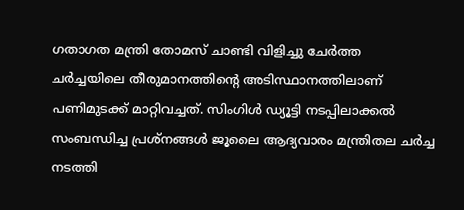ഗതാഗത മന്ത്രി തോമസ് ചാണ്ടി വിളിച്ചു ചേര്‍ത്ത ചര്‍ച്ചയിലെ തീരുമാനത്തിന്റെ അടിസ്ഥാനത്തിലാണ് പണിമുടക്ക് മാറ്റിവച്ചത്. സിംഗിള്‍ ഡ്യൂട്ടി നടപ്പിലാക്കല്‍ സംബന്ധിച്ച പ്രശ്‌നങ്ങള്‍ ജൂലൈ ആദ്യവാരം മന്ത്രിതല ചര്‍ച്ച നടത്തി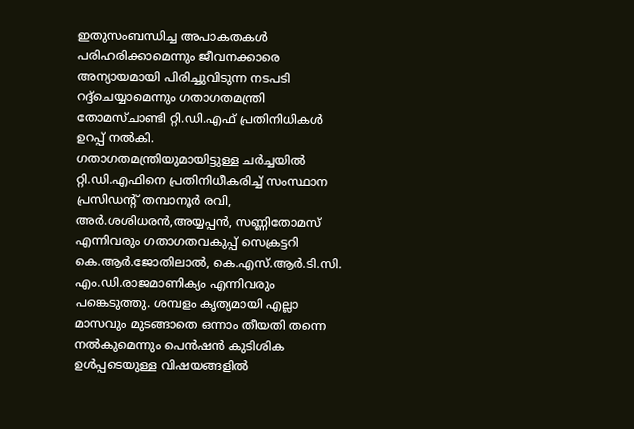ഇതുസംബന്ധിച്ച അപാകതകള്‍ പരിഹരിക്കാമെന്നും ജീവനക്കാരെ അന്യായമായി പിരിച്ചുവിടുന്ന നടപടി റദ്ദ്‌ചെയ്യാമെന്നും ഗതാഗതമന്ത്രി തോമസ്ചാണ്ടി റ്റി.ഡി.എഫ് പ്രതിനിധികള്‍ ഉറപ്പ് നല്‍കി.
ഗതാഗതമന്ത്രിയുമായിട്ടുള്ള ചര്‍ച്ചയില്‍ റ്റി.ഡി.എഫിനെ പ്രതിനിധീകരിച്ച് സംസ്ഥാന പ്രസിഡന്റ് തമ്പാനൂര്‍ രവി, അര്‍.ശശിധരന്‍,അയ്യപ്പന്‍, സണ്ണിതോമസ് എന്നിവരും ഗതാഗതവകുപ്പ് സെക്രട്ടറി കെ.ആര്‍.ജോതിലാല്‍, കെ.എസ്.ആര്‍.ടി.സി. എം.ഡി.രാജമാണിക്യം എന്നിവരും പങ്കെടുത്തു. ശമ്പളം കൃത്യമായി എല്ലാ മാസവും മുടങ്ങാതെ ഒന്നാം തീയതി തന്നെ നല്‍കുമെന്നും പെന്‍ഷന്‍ കുടിശിക ഉള്‍പ്പടെയുള്ള വിഷയങ്ങളില്‍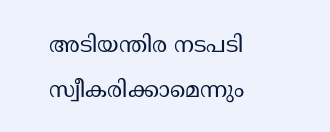അടിയന്തിര നടപടി സ്വീകരിക്കാമെന്നും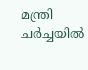മന്ത്രി ചര്‍ച്ചയില്‍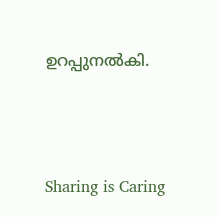ഉറപ്പുനല്‍കി.




Sharing is Caring